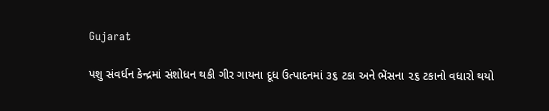Gujarat

પશુ સંવર્ધન કેન્દ્રમાં સંશોધન થકી ગીર ગાયના દૂધ ઉત્પાદનમાં ૩૬ ટકા અને ભેંસના ૨૬ ટકાનો વધારો થયો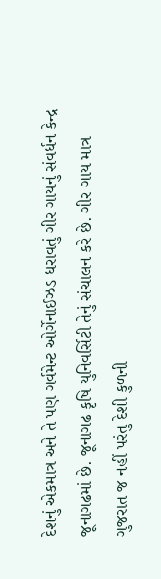દેશનું એકમાત્ર અને તે પણ ગર્વમેન્ટ ઓર્ગેનાઈઝડ ધરાવતું ગીર ગાયનું સંવર્ધન કેન્દ્ર જૂનાગઢમાં છે. જૂનાગઢ કૃષિ યુનિવર્સિટી તેનું સંચાલન કરે છે. ગીર ગાય માત્ર ગુજરાત જ નહીં પરંતુ દેશી કુળની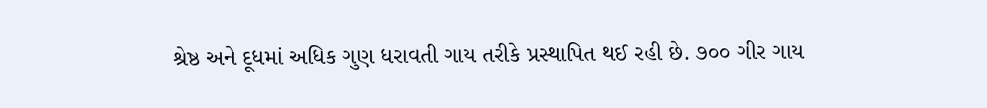શ્રેષ્ઠ અને દૂધમાં અધિક ગુણ ધરાવતી ગાય તરીકે પ્રસ્થાપિત થઈ રહી છે. ૭૦૦ ગીર ગાય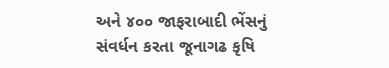અને ૪૦૦ જાફરાબાદી ભેંસનું સંવર્ધન કરતા જૂનાગઢ કૃષિ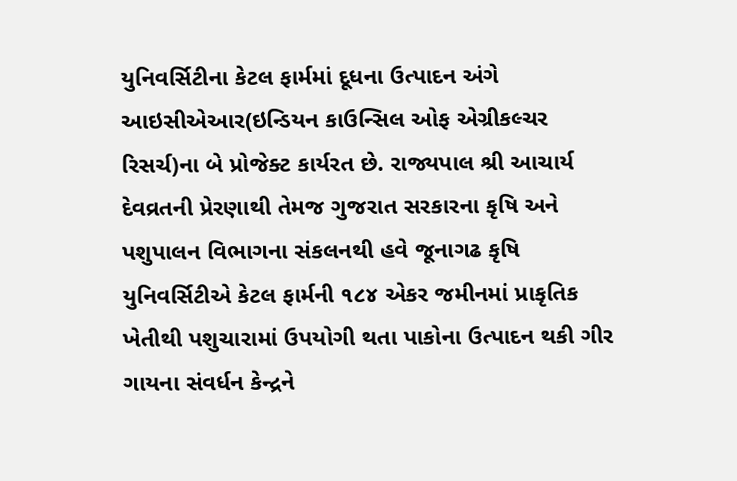યુનિવર્સિટીના કેટલ ફાર્મમાં દૂધના ઉત્પાદન અંગે આઇસીએઆર(ઇન્ડિયન કાઉન્સિલ ઓફ એગ્રીકલ્ચર રિસર્ચ)ના બે પ્રોજેક્ટ કાર્યરત છે. રાજ્યપાલ શ્રી આચાર્ય દેવવ્રતની પ્રેરણાથી તેમજ ગુજરાત સરકારના કૃષિ અને પશુપાલન વિભાગના સંકલનથી હવે જૂનાગઢ કૃષિ યુનિવર્સિટીએ કેટલ ફાર્મની ૧૮૪ એકર જમીનમાં પ્રાકૃતિક ખેતીથી પશુચારામાં ઉપયોગી થતા પાકોના ઉત્પાદન થકી ગીર ગાયના સંવર્ધન કેન્દ્રને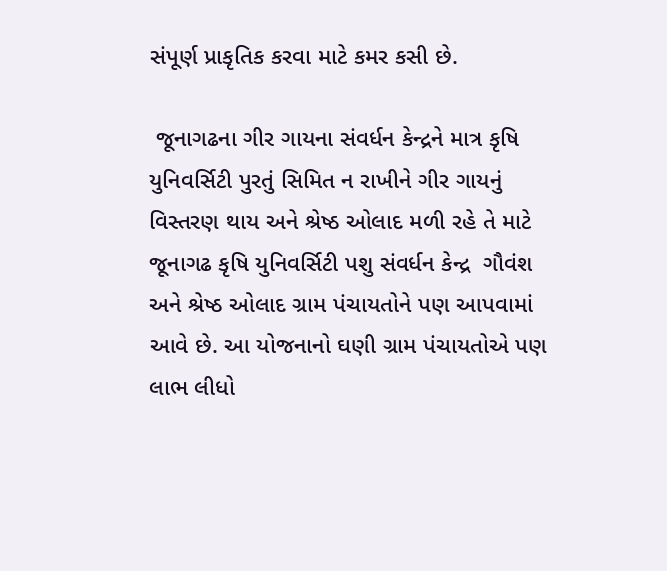સંપૂર્ણ પ્રાકૃતિક કરવા માટે કમર કસી છે.

 જૂનાગઢના ગીર ગાયના સંવર્ધન કેન્દ્રને માત્ર કૃષિ યુનિવર્સિટી પુરતું સિમિત ન રાખીને ગીર ગાયનું વિસ્તરણ થાય અને શ્રેષ્ઠ ઓલાદ મળી રહે તે માટે જૂનાગઢ કૃષિ યુનિવર્સિટી પશુ સંવર્ધન કેન્દ્ર  ગૌવંશ અને શ્રેષ્ઠ ઓલાદ ગ્રામ પંચાયતોને પણ આપવામાં આવે છે. આ યોજનાનો ઘણી ગ્રામ પંચાયતોએ પણ લાભ લીધો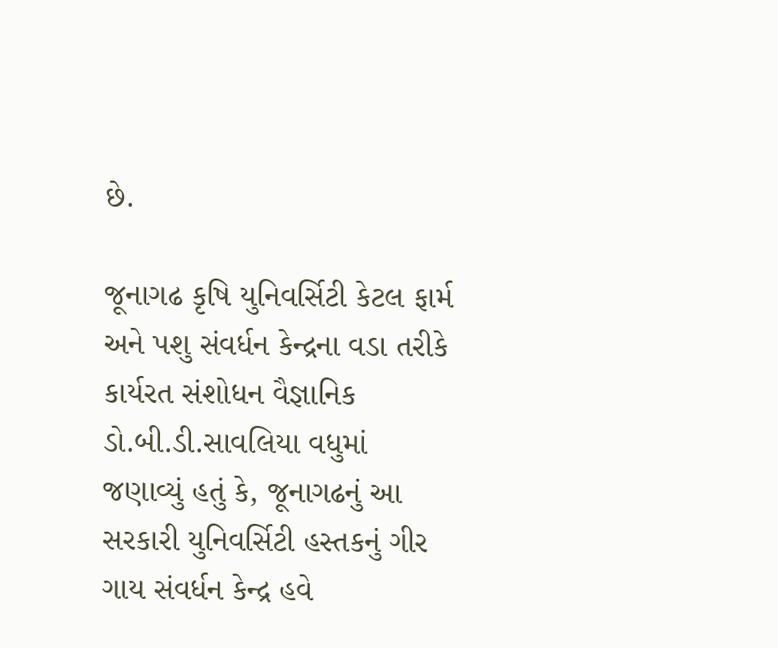છે.

જૂનાગઢ કૃષિ યુનિવર્સિટી કેટલ ફાર્મ અને પશુ સંવર્ધન કેન્દ્રના વડા તરીકે કાર્યરત સંશોધન વૈજ્ઞાનિક ડો.બી.ડી.સાવલિયા વધુમાં જણાવ્યું હતું કે, જૂનાગઢનું આ સરકારી યુનિવર્સિટી હસ્તકનું ગીર ગાય સંવર્ધન કેન્દ્ર હવે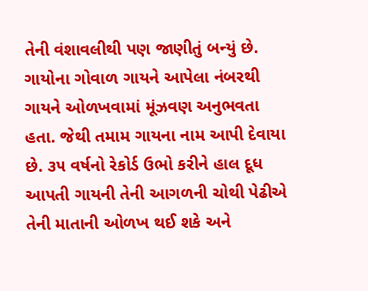તેની વંશાવલીથી પણ જાણીતું બન્યું છે. ગાયોના ગોવાળ ગાયને આપેલા નંબરથી ગાયને ઓળખવામાં મૂંઝવણ અનુભવતા હતા. જેથી તમામ ગાયના નામ આપી દેવાયા છે. ૩૫ વર્ષનો રેકોર્ડ ઉભો કરીને હાલ દૂધ આપતી ગાયની તેની આગળની ચોથી પેઢીએ તેની માતાની ઓળખ થઈ શકે અને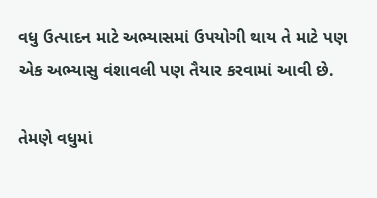વધુ ઉત્પાદન માટે અભ્યાસમાં ઉપયોગી થાય તે માટે પણ એક અભ્યાસુ વંશાવલી પણ તૈયાર કરવામાં આવી છે.

તેમણે વધુમાં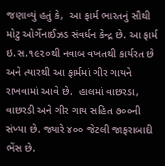જણાવ્યું હતું કે,  આ ફાર્મ ભારતનું સૌથી મોટુ ઓર્ગેનાઈઝડ સંવર્ધન કેન્દ્ર છે. આ ફાર્મ ઇ.સ.૧૯૨૦થી નવાબ વખતથી કાર્યરત છે અને ત્યારથી આ ફાર્મમાં ગીર ગાયને રાખવામાં આવે છે.  હાલમાં વાછરડા, વાછરડી અને ગીર ગાય સહિત ૭૦૦ની સંખ્યા છે. જ્યારે ૪૦૦ જેટલી જાફરાબાદી ભેંસ છે.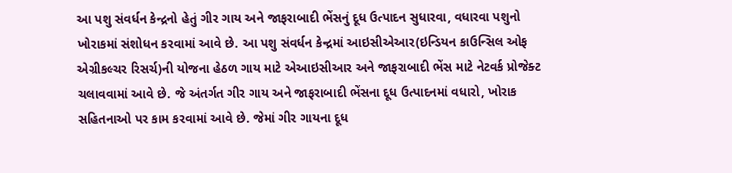આ પશુ સંવર્ધન કેન્દ્રનો હેતું ગીર ગાય અને જાફરાબાદી ભેંસનું દૂધ ઉત્પાદન સુધારવા, વધારવા પશુનો ખોરાકમાં સંશોધન કરવામાં આવે છે. આ પશુ સંવર્ધન કેન્દ્રમાં આઇસીએઆર(ઇન્ડિયન કાઉન્સિલ ઓફ એગ્રીકલ્ચર રિસર્ચ)ની યોજના હેઠળ ગાય માટે એઆઇસીઆર અને જાફરાબાદી ભેંસ માટે નેટવર્ક પ્રોજેક્ટ ચલાવવામાં આવે છે. જે અંતર્ગત ગીર ગાય અને જાફરાબાદી ભેંસના દૂધ ઉત્પાદનમાં વધારો, ખોરાક સહિતનાઓ પર કામ કરવામાં આવે છે. જેમાં ગીર ગાયના દૂધ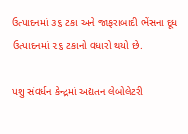ઉત્પાદનમાં ૩૬ ટકા અને જાફરાબાદી ભેંસના દૂધ ઉત્પાદનમાં ૨૬ ટકાનો વધારો થયો છે.

પશુ સંવર્ધન કેન્દ્રમાં અદ્યતન લેબોલેટરી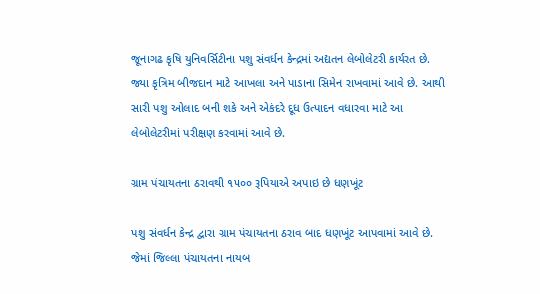જૂનાગઢ કૃષિ યુનિવર્સિટીના પશુ સંવર્ધન કેન્દ્રમાં અદ્યતન લેબોલેટરી કાર્યરત છે. જ્યા કૃત્રિમ બીજદાન માટે આખલા અને પાડાના સિમેન રાખવામાં આવે છે. આથી સારી પશુ ઓલાદ બની શકે અને એકંદરે દૂધ ઉત્પાદન વધારવા માટે આ લેબોલેટરીમાં પરીક્ષણ કરવામાં આવે છે.

ગ્રામ પંચાયતના ઠરાવથી ૧૫૦૦ રૂપિયાએ અપાઇ છે ધણખૂંટ

પશુ સંવર્ધન કેન્દ્ર દ્વારા ગ્રામ પંચાયતના ઠરાવ બાદ ધણખૂંટ આપવામાં આવે છે. જેમાં જિલ્લા પંચાયતના નાયબ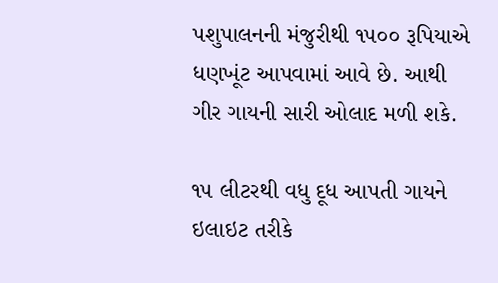પશુપાલનની મંજુરીથી ૧૫૦૦ રૂપિયાએ ધણખૂંટ આપવામાં આવે છે. આથી ગીર ગાયની સારી ઓલાદ મળી શકે.

૧૫ લીટરથી વધુ દૂધ આપતી ગાયને ઇલાઇટ તરીકે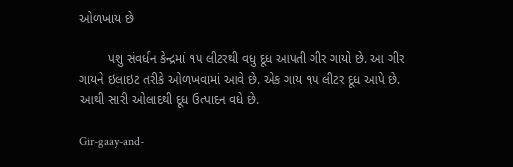ઓળખાય છે

        પશુ સંવર્ધન કેન્દ્રમાં ૧૫ લીટરથી વધુ દૂધ આપતી ગીર ગાયો છે. આ ગીર ગાયને ઇલાઇટ તરીકે ઓળખવામાં આવે છે. એક ગાય ૧૫ લીટર દૂધ આપે છે. આથી સારી ઓલાદથી દૂધ ઉત્પાદન વધે છે.

Gir-gaay-and-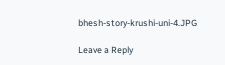bhesh-story-krushi-uni-4.JPG

Leave a Reply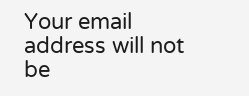Your email address will not be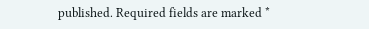published. Required fields are marked *